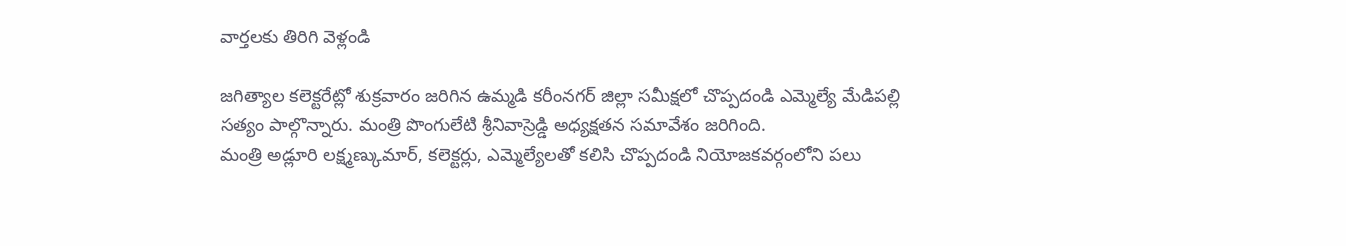వార్తలకు తిరిగి వెళ్లండి

జగిత్యాల కలెక్టరేట్లో శుక్రవారం జరిగిన ఉమ్మడి కరీంనగర్ జిల్లా సమీక్షలో చొప్పదండి ఎమ్మెల్యే మేడిపల్లి సత్యం పాల్గొన్నారు. మంత్రి పొంగులేటి శ్రీనివాస్రెడ్డి అధ్యక్షతన సమావేశం జరిగింది.
మంత్రి అడ్లూరి లక్ష్మణ్కుమార్, కలెక్టర్లు, ఎమ్మెల్యేలతో కలిసి చొప్పదండి నియోజకవర్గంలోని పలు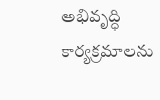అభివృద్ధి కార్యక్రమాలను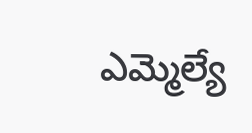ఎమ్మెల్యే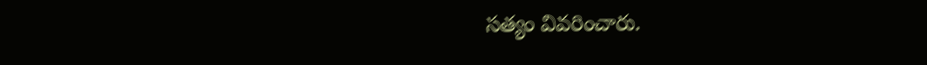సత్యం వివరించారు.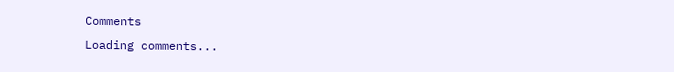Comments
Loading comments...